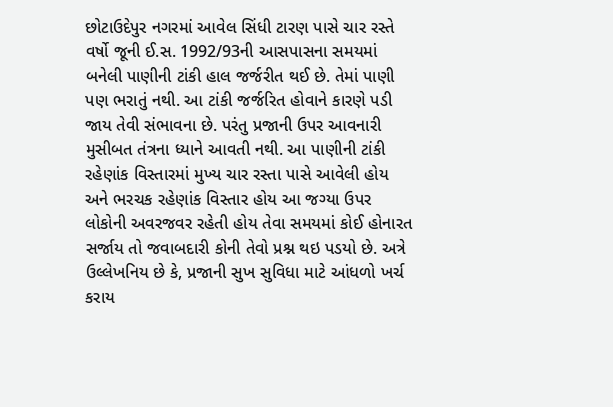છોટાઉદેપુર નગરમાં આવેલ સિંધી ટારણ પાસે ચાર રસ્તે વર્ષો જૂની ઈ.સ. 1992/93ની આસપાસના સમયમાં બનેલી પાણીની ટાંકી હાલ જર્જરીત થઈ છે. તેમાં પાણી પણ ભરાતું નથી. આ ટાંકી જર્જરિત હોવાને કારણે પડી જાય તેવી સંભાવના છે. પરંતુ પ્રજાની ઉપર આવનારી મુસીબત તંત્રના ધ્યાને આવતી નથી. આ પાણીની ટાંકી રહેણાંક વિસ્તારમાં મુખ્ય ચાર રસ્તા પાસે આવેલી હોય અને ભરચક રહેણાંક વિસ્તાર હોય આ જગ્યા ઉપર લોકોની અવરજવર રહેતી હોય તેવા સમયમાં કોઈ હોનારત સર્જાય તો જવાબદારી કોની તેવો પ્રશ્ન થઇ પડયો છે. અત્રે ઉલ્લેખનિય છે કે, પ્રજાની સુખ સુવિધા માટે આંધળો ખર્ચ કરાય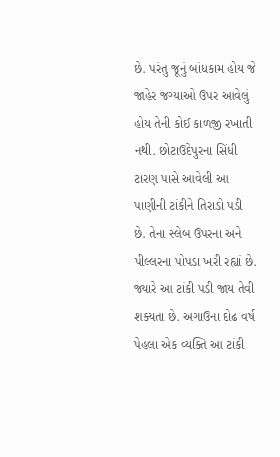છે. પરંતુ જૂનું બાંધકામ હોય જે જાહેર જગ્યાઓ ઉપર આવેલું હોય તેની કોઈ કાળજી રખાતી નથી. છોટાઉદેપુરના સિંધી ટારણ પાસે આવેલી આ પાણીની ટાંકીને તિરાડો પડી છે. તેના સ્લેબ ઉપરના અને પીલ્લરના પોપડા ખરી રહ્યાં છે. જ્યારે આ ટાંકી પડી જાય તેવી શક્યતા છે. અગાઉના દોઢ વર્ષ પેહલા એક વ્યક્તિ આ ટાંકી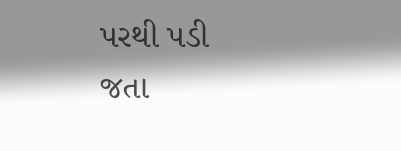પરથી પડી જતા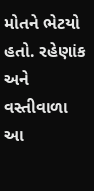મોતને ભેટયો હતો. રહેણાંક અને વસ્તીવાળા આ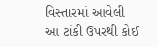વિસ્તારમાં આવેલી આ ટાંકી ઉપરથી કોઈ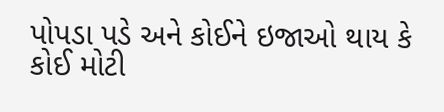પોપડા પડે અને કોઈને ઇજાઓ થાય કે કોઈ મોટી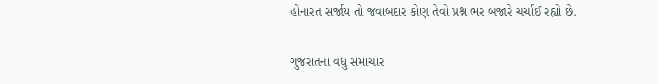હોનારત સર્જાય તો જવાબદાર કોણ તેવો પ્રશ્ન ભર બજારે ચર્ચાઈ રહ્યો છે.

ગુજરાતના વધુ સમાચાર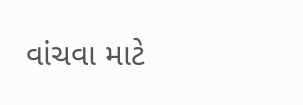વાંચવા માટે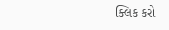ક્લિક કરો